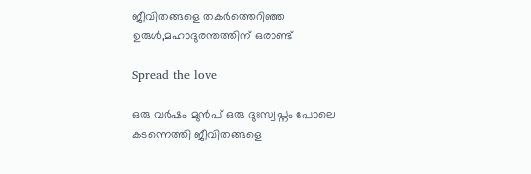ജീവിതങ്ങളെ തകർത്തെറിഞ്ഞ ഉരുൾ,മഹാദുരന്തത്തിന് ഒരാണ്ട്

Spread the love

ഒരു വർഷം മുൻപ് ഒരു ദുഃസ്വപ്നം പോലെ കടന്നെത്തി ജീവിതങ്ങളെ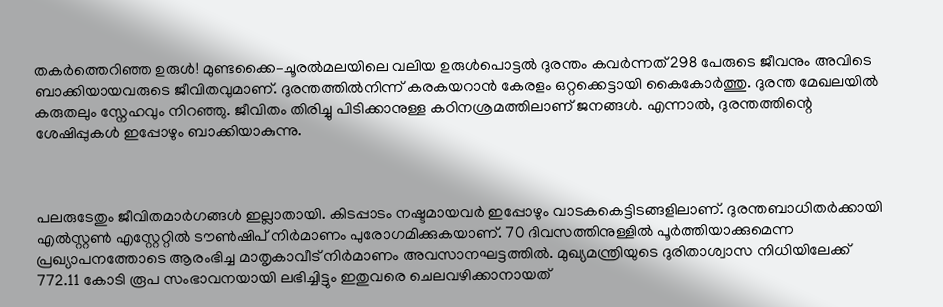തകർത്തെറിഞ്ഞ ഉരുൾ! മുണ്ടക്കൈ–ചൂരൽമലയിലെ വലിയ ഉരുൾപൊട്ടൽ ദുരന്തം കവർന്നത് 298 പേരുടെ ജീവനും അവിടെ ബാക്കിയായവരുടെ ജീവിതവുമാണ്. ദുരന്തത്തിൽനിന്ന് കരകയറാൻ കേരളം ഒറ്റക്കെട്ടായി കൈകോർത്തു. ദുരന്ത മേഖലയിൽ കരുതലും സ്നേഹവും നിറഞ്ഞു. ജീവിതം തിരിച്ചു പിടിക്കാനുള്ള കഠിനശ്രമത്തിലാണ് ജനങ്ങൾ. എന്നാൽ, ദുരന്തത്തിന്റെ ശേഷിപ്പുകൾ ഇപ്പോഴും ബാക്കിയാകുന്നു.



പലരുടേതും ജീവിതമാർഗങ്ങൾ ഇല്ലാതായി. കിടപ്പാടം നഷ്ടമായവർ ഇപ്പോഴും വാടകകെട്ടിടങ്ങളിലാണ്. ദുരന്തബാധിതർക്കായി എൽസ്റ്റൺ എസ്റ്റേറ്റിൽ ടൗൺഷിപ് നിർമാണം പുരോഗമിക്കുകയാണ്. 70 ദിവസത്തിനുള്ളിൽ പൂർത്തിയാക്കുമെന്ന പ്രഖ്യാപനത്തോടെ ആരംഭിച്ച മാതൃകാവീട് നിർമാണം അവസാനഘട്ടത്തിൽ. മുഖ്യമന്ത്രിയുടെ ദുരിതാശ്വാസ നിധിയിലേക്ക് 772.11 കോടി രൂപ സംഭാവനയായി ലഭിച്ചിട്ടും ഇതുവരെ ചെലവഴിക്കാനായത്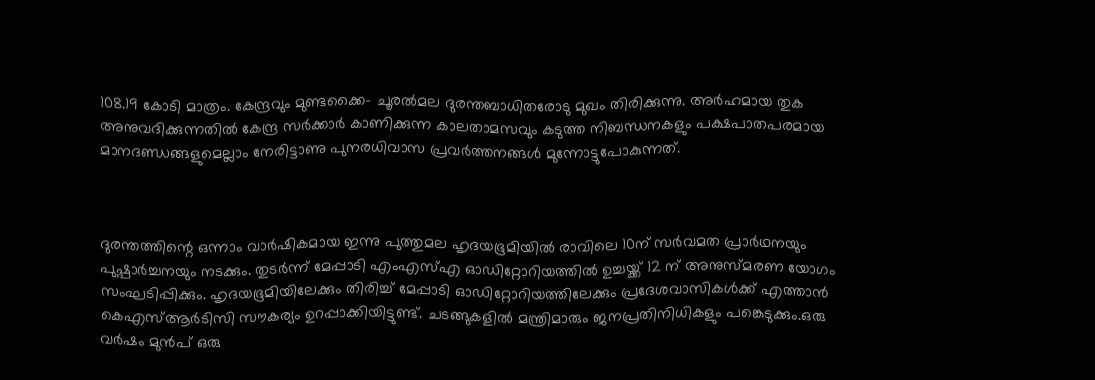108.19 കോടി മാത്രം. കേന്ദ്രവും മുണ്ടക്കൈ– ചൂരൽമല ദുരന്തബാധിതരോടു മുഖം തിരിക്കുന്നു. അർഹമായ തുക അനുവദിക്കുന്നതിൽ കേന്ദ്ര സർക്കാർ കാണിക്കുന്ന കാലതാമസവും കടുത്ത നിബന്ധനകളും പക്ഷപ‌ാതപരമായ മാനദണ്ഡങ്ങളുമെല്ലാം നേരിട്ടാണു പുനരധിവാസ പ്രവർത്തനങ്ങൾ മുന്നോട്ടുപോകുന്നത്.



ദുരന്തത്തിന്റെ ഒന്നാം വാർഷികമായ ഇന്നു പുത്തുമല ഹൃദയഭൂമിയിൽ രാവിലെ 10ന് സർവമത പ്രാർഥനയും പുഷ്പാർച്ചനയും നടക്കും. തുടർന്ന് മേപ്പാടി എംഎസ്എ ഓഡിറ്റോറിയത്തിൽ ഉച്ചയ്ക്ക് 12 ന് അനുസ്മരണ യോഗം സംഘടിപ്പിക്കും. ഹൃദയഭൂമിയിലേക്കും തിരിച്ച് മേപ്പാടി ഓഡിറ്റോറിയത്തിലേക്കും പ്രദേശവാസികൾക്ക് എത്താൻ കെഎസ്ആർടിസി സൗകര്യം ഉറപ്പാക്കിയിട്ടുണ്ട്. ചടങ്ങുകളിൽ മന്ത്രിമാരും ജനപ്രതിനിധികളും പങ്കെടുക്കും.ഒരു വർഷം മുൻപ് ഒരു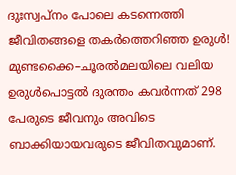ദുഃസ്വപ്നം പോലെ കടന്നെത്തി ജീവിതങ്ങളെ തകർത്തെറിഞ്ഞ ഉരുൾ! മുണ്ടക്കൈ–ചൂരൽമലയിലെ വലിയ ഉരുൾപൊട്ടൽ ദുരന്തം കവർന്നത് 298 പേരുടെ ജീവനും അവിടെ ബാക്കിയായവരുടെ ജീവിതവുമാണ്.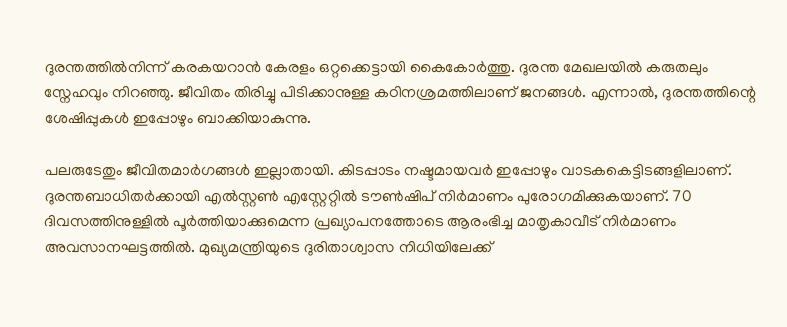ദുരന്തത്തിൽനിന്ന് കരകയറാൻ കേരളം ഒറ്റക്കെട്ടായി കൈകോർത്തു. ദുരന്ത മേഖലയിൽ കരുതലും സ്നേഹവും നിറഞ്ഞു. ജീവിതം തിരിച്ചു പിടിക്കാനുള്ള കഠിനശ്രമത്തിലാണ് ജനങ്ങൾ. എന്നാൽ, ദുരന്തത്തിന്റെ ശേഷിപ്പുകൾ ഇപ്പോഴും ബാക്കിയാകുന്നു.

പലരുടേതും ജീവിതമാർഗങ്ങൾ ഇല്ലാതായി. കിടപ്പാടം നഷ്ടമായവർ ഇപ്പോഴും വാടകകെട്ടിടങ്ങളിലാണ്. ദുരന്തബാധിതർക്കായി എൽസ്റ്റൺ എസ്റ്റേറ്റിൽ ടൗൺഷിപ് നിർമാണം പുരോഗമിക്കുകയാണ്. 70 ദിവസത്തിനുള്ളിൽ പൂർത്തിയാക്കുമെന്ന പ്രഖ്യാപനത്തോടെ ആരംഭിച്ച മാതൃകാവീട് നിർമാണം അവസാനഘട്ടത്തിൽ. മുഖ്യമന്ത്രിയുടെ ദുരിതാശ്വാസ നിധിയിലേക്ക്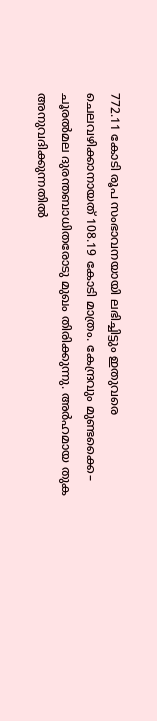772.11 കോടി രൂപ സംഭാവനയായി ലഭിച്ചിട്ടും ഇതുവരെ ചെലവഴിക്കാനായത് 108.19 കോടി മാത്രം. കേന്ദ്രവും മുണ്ടക്കൈ– ചൂരൽമല ദുരന്തബാധിതരോടു മുഖം തിരിക്കുന്നു. അർഹമായ തുക അനുവദിക്കുന്നതിൽ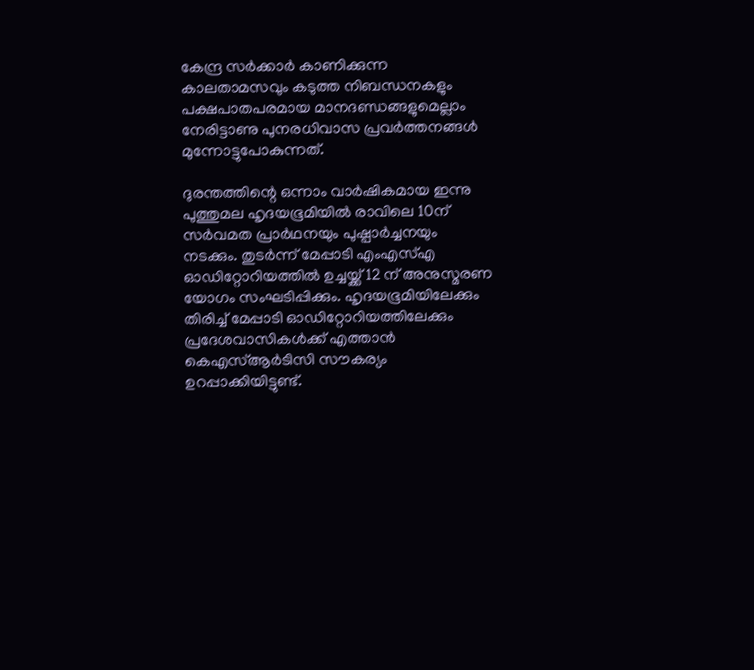കേന്ദ്ര സർക്കാർ കാണിക്കുന്ന കാലതാമസവും കടുത്ത നിബന്ധനകളും പക്ഷപ‌ാതപരമായ മാനദണ്ഡങ്ങളുമെല്ലാം നേരിട്ടാണു പുനരധിവാസ പ്രവർത്തനങ്ങൾ മുന്നോട്ടുപോകുന്നത്.

ദുരന്തത്തിന്റെ ഒന്നാം വാർഷികമായ ഇന്നു പുത്തുമല ഹൃദയഭൂമിയിൽ രാവിലെ 10ന് സർവമത പ്രാർഥനയും പുഷ്പാർച്ചനയും നടക്കും. തുടർന്ന് മേപ്പാടി എംഎസ്എ ഓഡിറ്റോറിയത്തിൽ ഉച്ചയ്ക്ക് 12 ന് അനുസ്മരണ യോഗം സംഘടിപ്പിക്കും. ഹൃദയഭൂമിയിലേക്കും തിരിച്ച് മേപ്പാടി ഓഡിറ്റോറിയത്തിലേക്കും പ്രദേശവാസികൾക്ക് എത്താൻ കെഎസ്ആർടിസി സൗകര്യം ഉറപ്പാക്കിയിട്ടുണ്ട്.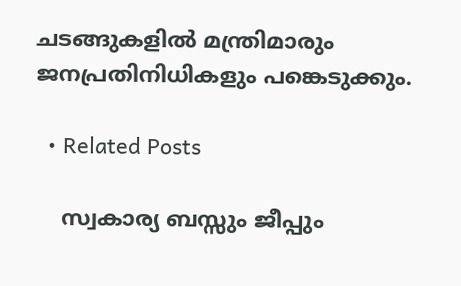ചടങ്ങുകളിൽ മന്ത്രിമാരും ജനപ്രതിനിധികളും പങ്കെടുക്കും.

  • Related Posts

    സ്വകാര്യ ബസ്സും ജീപ്പും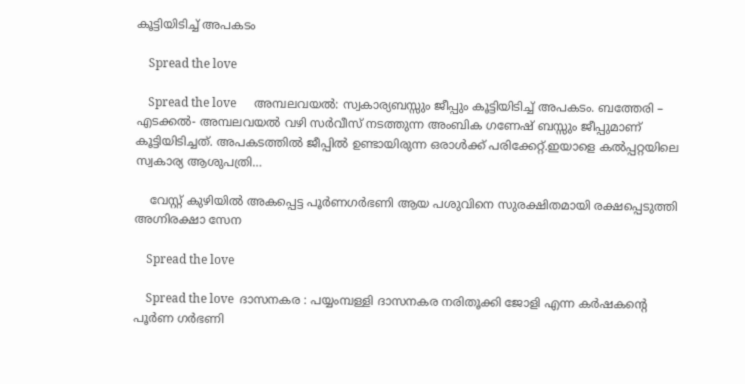കൂട്ടിയിടിച്ച് അപകടം

    Spread the love

    Spread the love      അമ്പലവയൽ: സ്വകാര്യബസ്സും ജീപ്പും കൂട്ടിയിടിച്ച് അപകടം. ബത്തേരി – എടക്കൽ- അമ്പലവയൽ വഴി സർവീസ് നടത്തുന്ന അംബിക ഗണേഷ് ബസ്സും ജീപ്പുമാണ് കൂട്ടിയിടിച്ചത്. അപകടത്തിൽ ജീപ്പിൽ ഉണ്ടായിരുന്ന ഒരാൾക്ക് പരിക്കേറ്റ്.ഇയാളെ കൽപ്പറ്റയിലെ സ്വകാര്യ ആശുപത്രി…

    വേസ്റ്റ് കുഴിയിൽ അകപ്പെട്ട പൂർണഗർഭണി ആയ പശുവിനെ സുരക്ഷിതമായി രക്ഷപ്പെടുത്തി അഗ്നിരക്ഷാ സേന

    Spread the love

    Spread the love  ദാസനകര : പയ്യംമ്പള്ളി ദാസനകര നരിതൂക്കി ജോളി എന്ന കർഷകന്റെ പൂർണ ഗർഭണി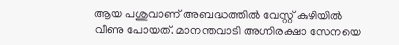ആയ പശുവാണ് അബദ്ധത്തിൽ വേസ്റ്റ് കുഴിയിൽ വീണു പോയത്. മാനന്തവാടി അഗ്നിരക്ഷാ സേനയെ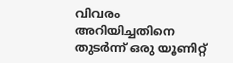വിവരം അറിയിച്ചതിനെ തുടർന്ന് ഒരു യൂണിറ്റ്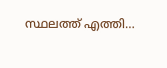സ്ഥലത്ത് എത്തി…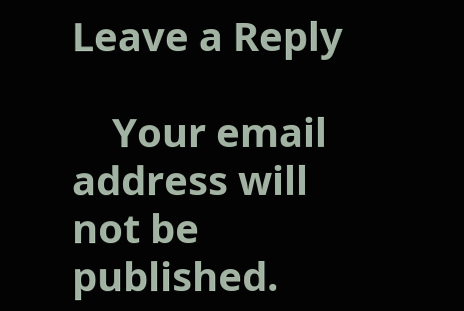Leave a Reply

    Your email address will not be published.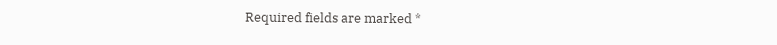Required fields are marked *